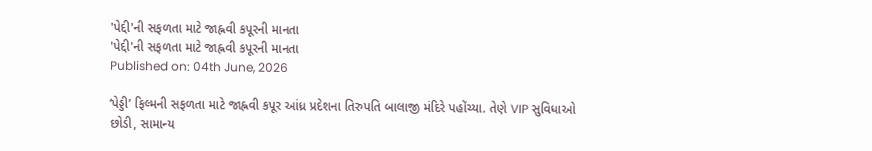'પેદ્દી'ની સફળતા માટે જાહ્નવી કપૂરની માનતા
'પેદ્દી'ની સફળતા માટે જાહ્નવી કપૂરની માનતા
Published on: 04th June, 2026

‘પેડ્ડી’ ફિલ્મની સફળતા માટે જાહ્નવી કપૂર આંધ્ર પ્રદેશના તિરુપતિ બાલાજી મંદિરે પહોંચ્યા. તેણે VIP સુવિધાઓ છોડી, સામાન્ય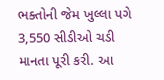ભક્તોની જેમ ખુલ્લા પગે 3,550 સીડીઓ ચડી માનતા પૂરી કરી. આ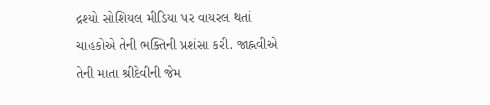દ્રશ્યો સોશિયલ મીડિયા પર વાયરલ થતાં ચાહકોએ તેની ભક્તિની પ્રશંસા કરી. જાહ્નવીએ તેની માતા શ્રીદેવીની જેમ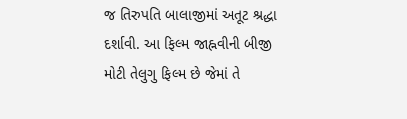જ તિરુપતિ બાલાજીમાં અતૂટ શ્રદ્ધા દર્શાવી. આ ફિલ્મ જાહ્નવીની બીજી મોટી તેલુગુ ફિલ્મ છે જેમાં તે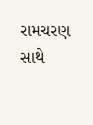રામચરણ સાથે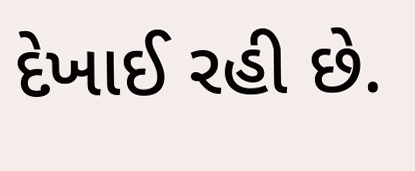દેખાઈ રહી છે.